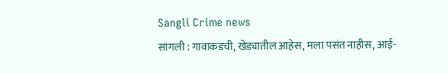Sangli Crime news
सांगली : गावाकडची, खेड्यातील आहेस, मला पसंत नाहीस, आई-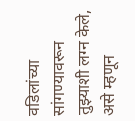वडिलांच्या सांगण्यावरून तुझ्याशी लग्न केले, असे म्हणून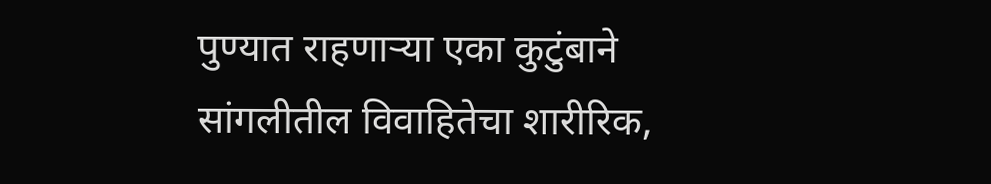पुण्यात राहणाऱ्या एका कुटुंबाने सांगलीतील विवाहितेचा शारीरिक,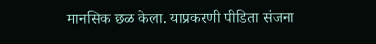मानसिक छळ केला. याप्रकरणी पीडिता संजना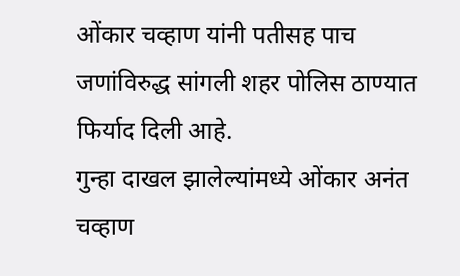ओंकार चव्हाण यांनी पतीसह पाच जणांविरुद्ध सांगली शहर पोलिस ठाण्यात फिर्याद दिली आहे.
गुन्हा दाखल झालेल्यांमध्ये ओंकार अनंत चव्हाण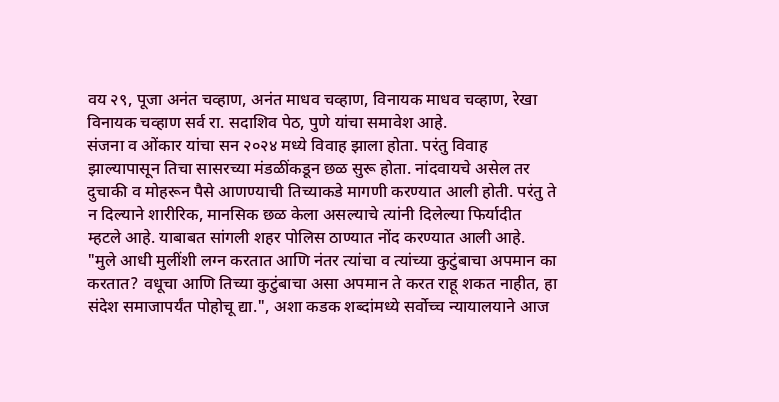वय २९, पूजा अनंत चव्हाण, अनंत माधव चव्हाण, विनायक माधव चव्हाण, रेखा विनायक चव्हाण सर्व रा. सदाशिव पेठ, पुणे यांचा समावेश आहे.
संजना व ओंकार यांचा सन २०२४ मध्ये विवाह झाला होता. परंतु विवाह झाल्यापासून तिचा सासरच्या मंडळींकडून छळ सुरू होता. नांदवायचे असेल तर दुचाकी व मोहरून पैसे आणण्याची तिच्याकडे मागणी करण्यात आली होती. परंतु ते न दिल्याने शारीरिक, मानसिक छळ केला असल्याचे त्यांनी दिलेल्या फिर्यादीत म्हटले आहे. याबाबत सांगली शहर पोलिस ठाण्यात नोंद करण्यात आली आहे.
"मुले आधी मुलींशी लग्न करतात आणि नंतर त्यांचा व त्यांच्या कुटुंबाचा अपमान का करतात? वधूचा आणि तिच्या कुटुंबाचा असा अपमान ते करत राहू शकत नाहीत, हा संदेश समाजापर्यंत पोहोचू द्या.", अशा कडक शब्दांमध्ये सर्वोच्च न्यायालयाने आज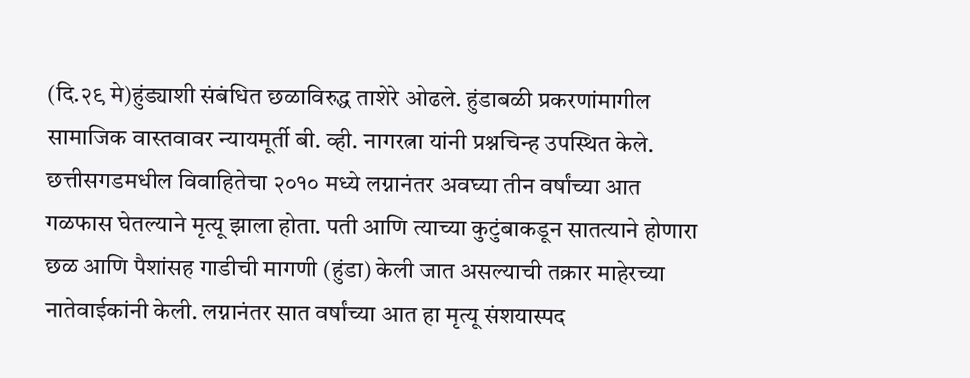(दि.२९ मे)हुंड्याशी संबंधित छळाविरुद्ध ताशेरे ओढले. हुंडाबळी प्रकरणांमागील सामाजिक वास्तवावर न्यायमूर्ती बी. व्ही. नागरत्ना यांनी प्रश्नचिन्ह उपस्थित केले.
छत्तीसगडमधील विवाहितेचा २०१० मध्ये लग्नानंतर अवघ्या तीन वर्षांच्या आत गळफास घेतल्याने मृत्यू झाला होता. पती आणि त्याच्या कुटुंबाकडून सातत्याने होणारा छळ आणि पैशांसह गाडीची मागणी (हुंडा) केली जात असल्याची तक्रार माहेरच्या नातेवाईकांनी केली. लग्नानंतर सात वर्षांच्या आत हा मृत्यू संशयास्पद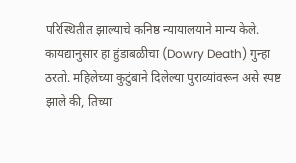परिस्थितीत झाल्याचे कनिष्ठ न्यायालयाने मान्य केले.
कायद्यानुसार हा हुंडाबळीचा (Dowry Death) गुन्हा ठरतो. महिलेच्या कुटुंबाने दिलेल्या पुराव्यांवरून असे स्पष्ट झाले की, तिच्या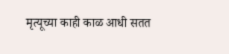मृत्यूच्या काही काळ आधी सतत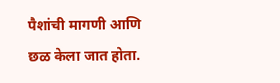पैशांची मागणी आणि छळ केला जात होता.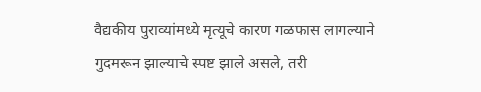वैद्यकीय पुराव्यांमध्ये मृत्यूचे कारण गळफास लागल्याने गुदमरून झाल्याचे स्पष्ट झाले असले, तरी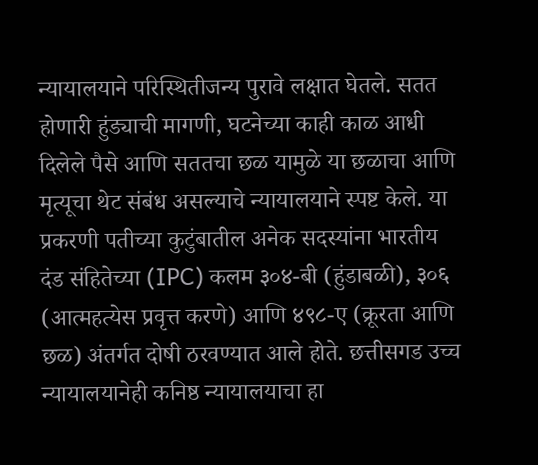न्यायालयाने परिस्थितीजन्य पुरावे लक्षात घेतले. सतत होणारी हुंड्याची मागणी, घटनेच्या काही काळ आधी दिलेले पैसे आणि सततचा छळ यामुळे या छळाचा आणि मृत्यूचा थेट संबंध असल्याचे न्यायालयाने स्पष्ट केले. या प्रकरणी पतीच्या कुटुंबातील अनेक सदस्यांना भारतीय दंड संहितेच्या (IPC) कलम ३०४-बी (हुंडाबळी), ३०६ (आत्महत्येस प्रवृत्त करणे) आणि ४९८-ए (क्रूरता आणि छळ) अंतर्गत दोषी ठरवण्यात आले होते. छत्तीसगड उच्च न्यायालयानेही कनिष्ठ न्यायालयाचा हा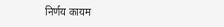निर्णय कायम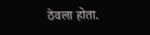ठेवला होता.